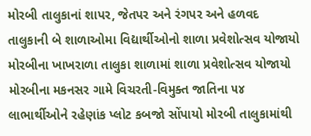મોરબી તાલુકાનાં શાપર, જેતપર અને રંગપર અને હળવદ તાલુકાની બે શાળાઓમા વિદ્યાર્થીઓનો શાળા પ્રવેશોત્સવ યોજાયો મોરબીના ખાખરાળા તાલુકા શાળામાં શાળા પ્રવેશોત્સવ યોજાયો મોરબીના મકનસર ગામે વિચરતી-વિમુક્ત જાતિના ૫૪ લાભાર્થીઓને રહેણાંક પ્લોટ કબજો સોંપાયો મોરબી તાલુકામાંથી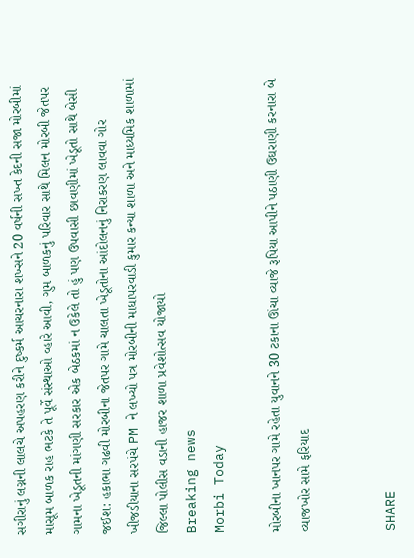સગીરાનું લગ્નની લાલચે અપહરણ કરીને દુષ્કર્મ આચરનારા શખ્સને 20 વર્ષની સખ્ત કેદની સજા મોરબીમાં માસૂમ બાળક રાહ ભટકે તે પૂર્વે સંસ્થાઓ વ્હારે આવી, ગુમ બાળકનું પરિવાર સાથે મિલન મોરબી જેતપર ગામના ખેડૂતની માંગણી સરકાર એક બેઠકમાં ન ઉકેલે તો હું પણ ઉપવાસી છાવણીમાં ખેડૂતો સાથે બેસી જઈશ: હકાભા ગઢવી મોરબીના જેતપર ગામે ચાલતા ખેડૂતોના આંદોલનનું નિરાકરણ લાવવા ગોર ખીજડીયાના સરપંચે PM ને લખ્યો પત્ર મોરબીની માધાપરવાડી કુમાર કન્યા શાળા અને માધ્યમિક શાળામાં જિલ્લા પોલીસ વડાની હાજર શાળા પ્રવેશોત્સવ યોજાયો
Breaking news
Morbi Today

મોરબીના ખાનપર ગામે રહેતા યુવાનને 30 ટકાના ઊંચા વ્યાજે રૂપિયા આપીને પઠાણી ઉઘરાણી કરનારા બે વ્યાજખોર સામે ફરિયાદ


SHARE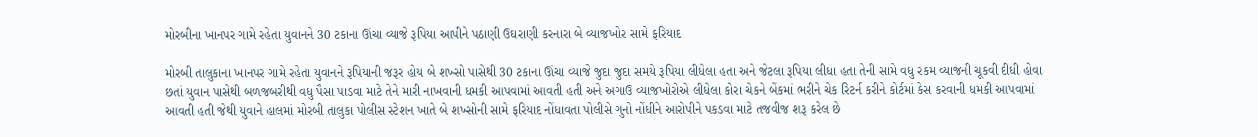મોરબીના ખાનપર ગામે રહેતા યુવાનને 30 ટકાના ઊંચા વ્યાજે રૂપિયા આપીને પઠાણી ઉઘરાણી કરનારા બે વ્યાજખોર સામે ફરિયાદ

મોરબી તાલુકાના ખાનપર ગામે રહેતા યુવાનને રૂપિયાની જરૂર હોય બે શખ્સો પાસેથી 30 ટકાના ઊંચા વ્યાજે જુદા જુદા સમયે રૂપિયા લીધેલા હતા અને જેટલા રૂપિયા લીધા હતા તેની સામે વધુ રકમ વ્યાજની ચૂકવી દીધી હોવા છતાં યુવાન પાસેથી બળજબરીથી વધુ પૈસા પાડવા માટે તેને મારી નાખવાની ધમકી આપવામાં આવતી હતી અને અગાઉ વ્યાજખોરોએ લીધેલા કોરા ચેકને બેંકમાં ભરીને ચેક રિટર્ન કરીને કોર્ટમાં કેસ કરવાની ધમકી આપવામાં આવતી હતી જેથી યુવાને હાલમાં મોરબી તાલુકા પોલીસ સ્ટેશન ખાતે બે શખ્સોની સામે ફરિયાદ નોંધાવતા પોલીસે ગુનો નોંધીને આરોપીને પકડવા માટે તજવીજ શરૂ કરેલ છે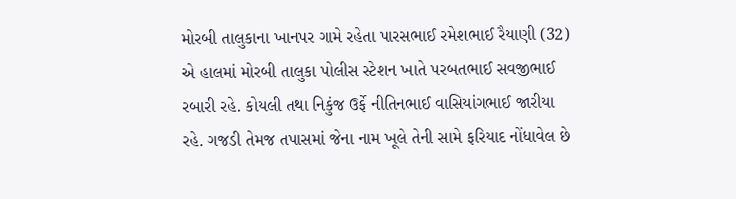મોરબી તાલુકાના ખાનપર ગામે રહેતા પારસભાઈ રમેશભાઈ રૈયાણી (32) એ હાલમાં મોરબી તાલુકા પોલીસ સ્ટેશન ખાતે પરબતભાઈ સવજીભાઈ રબારી રહે. કોયલી તથા નિકુંજ ઉર્ફે નીતિનભાઈ વાસિયાંગભાઈ જારીયા રહે. ગજડી તેમજ તપાસમાં જેના નામ ખૂલે તેની સામે ફરિયાદ નોંધાવેલ છે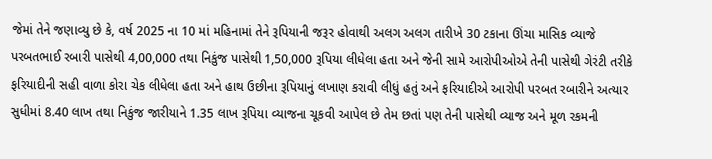જેમાં તેને જણાવ્યુ છે કે, વર્ષ 2025 ના 10 માં મહિનામાં તેને રૂપિયાની જરૂર હોવાથી અલગ અલગ તારીખે 30 ટકાના ઊંચા માસિક વ્યાજે પરબતભાઈ રબારી પાસેથી 4,00,000 તથા નિકુંજ પાસેથી 1,50,000 રૂપિયા લીધેલા હતા અને જેની સામે આરોપીઓએ તેની પાસેથી ગેરંટી તરીકે ફરિયાદીની સહી વાળા કોરા ચેક લીધેલા હતા અને હાથ ઉછીના રૂપિયાનું લખાણ કરાવી લીધું હતું અને ફરિયાદીએ આરોપી પરબત રબારીને અત્યાર સુધીમાં 8.40 લાખ તથા નિકુંજ જારીયાને 1.35 લાખ રૂપિયા વ્યાજના ચૂકવી આપેલ છે તેમ છતાં પણ તેની પાસેથી વ્યાજ અને મૂળ રકમની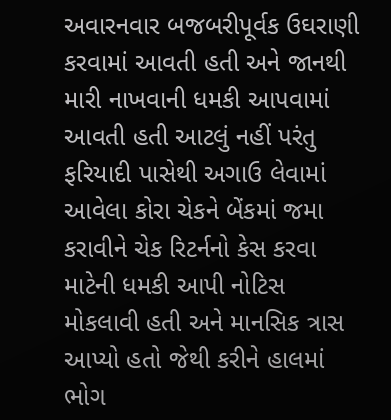અવારનવાર બજબરીપૂર્વક ઉઘરાણી કરવામાં આવતી હતી અને જાનથી મારી નાખવાની ધમકી આપવામાં આવતી હતી આટલું નહીં પરંતુ ફરિયાદી પાસેથી અગાઉ લેવામાં આવેલા કોરા ચેકને બેંકમાં જમા કરાવીને ચેક રિટર્નનો કેસ કરવા માટેની ધમકી આપી નોટિસ મોકલાવી હતી અને માનસિક ત્રાસ આપ્યો હતો જેથી કરીને હાલમાં ભોગ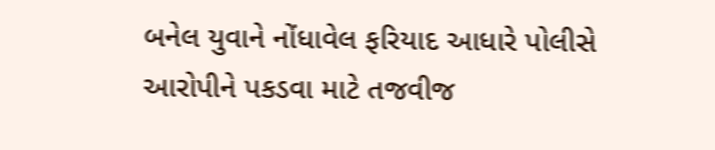બનેલ યુવાને નોંધાવેલ ફરિયાદ આધારે પોલીસે આરોપીને પકડવા માટે તજવીજ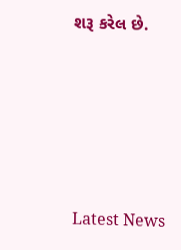શરૂ કરેલ છે.






Latest News